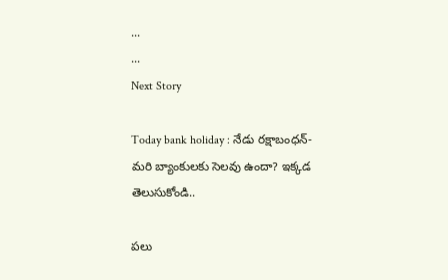...
...
Next Story

Today bank holiday : నేడు రక్షాబంధన్- మరి బ్యాంకులకు సెలవు ఉందా? ఇక్కడ తెలుసుకోండి..

పలు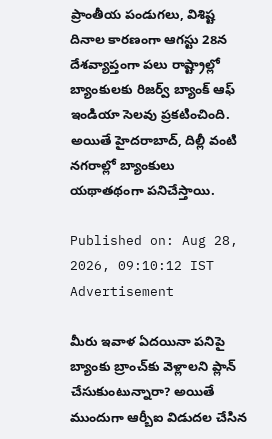ప్రాంతీయ పండుగలు, విశిష్ట దినాల కారణంగా ఆగస్టు 28న దేశవ్యాప్తంగా పలు రాష్ట్రాల్లో బ్యాంకులకు రిజర్వ్ బ్యాంక్ ఆఫ్ ఇండియా సెలవు ప్రకటించింది. అయితే హైదరాబాద్, దిల్లీ వంటి నగరాల్లో బ్యాంకులు యథాతథంగా పనిచేస్తాయి.

Published on: Aug 28, 2026, 09:10:12 IST
Advertisement

మీరు ఇవాళ ఏదయినా పనిపై బ్యాంకు బ్రాంచ్‌కు వెళ్లాలని ప్లాన్ చేసుకుంటున్నారా? అయితే ముందుగా ఆర్బీఐ విడుదల చేసిన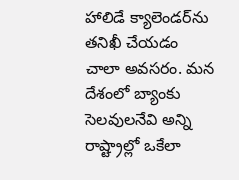హాలిడే క్యాలెండర్‌ను తనిఖీ చేయడం చాలా అవసరం. మన దేశంలో బ్యాంకు సెలవులనేవి అన్ని రాష్ట్రాల్లో ఒకేలా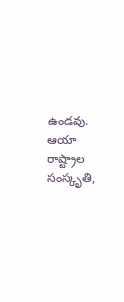ఉండవు. ఆయా రాష్ట్రాల సంస్కృతి,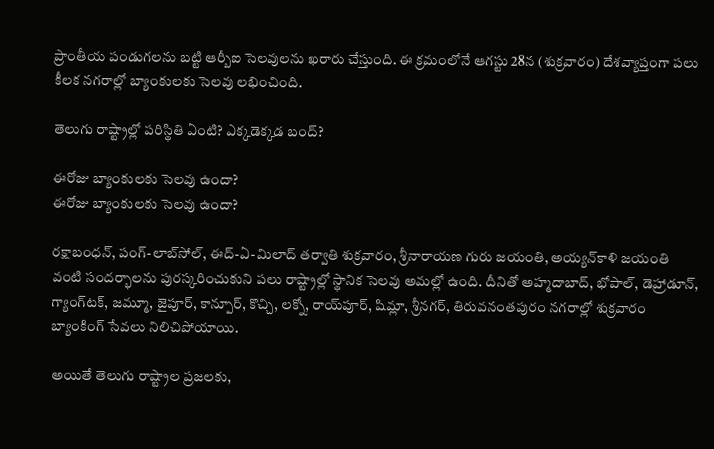ప్రాంతీయ పండుగలను బట్టి ఆర్బీఐ సెలవులను ఖరారు చేస్తుంది. ఈ క్రమంలోనే ఆగస్టు 28న (శుక్రవారం) దేశవ్యాప్తంగా పలు కీలక నగరాల్లో బ్యాంకులకు సెలవు లభించింది.

తెలుగు రాష్ట్రాల్లో పరిస్థితి ఏంటి? ఎక్కడెక్కడ బంద్?

ఈరోజు బ్యాంకులకు సెలవు ఉందా?
ఈరోజు బ్యాంకులకు సెలవు ఉందా?

రక్షాబంధన్, పంగ్-లాబ్‌సోల్, ఈద్-ఏ-మిలాద్ తర్వాతి శుక్రవారం, శ్రీనారాయణ గురు జయంతి, అయ్యన్‌కాళి జయంతి వంటి సందర్భాలను పురస్కరించుకుని పలు రాష్ట్రాల్లో స్థానిక సెలవు అమల్లో ఉంది. దీనితో అహ్మదాబాద్, భోపాల్, డెహ్రాడూన్, గ్యాంగ్‌టక్, జమ్మూ, జైపూర్, కాన్పూర్, కొచ్చి, లక్నో, రాయ్‌పూర్, షిమ్లా, శ్రీనగర్, తిరువనంతపురం నగరాల్లో శుక్రవారం బ్యాంకింగ్ సేవలు నిలిచిపోయాయి.

అయితే తెలుగు రాష్ట్రాల ప్రజలకు,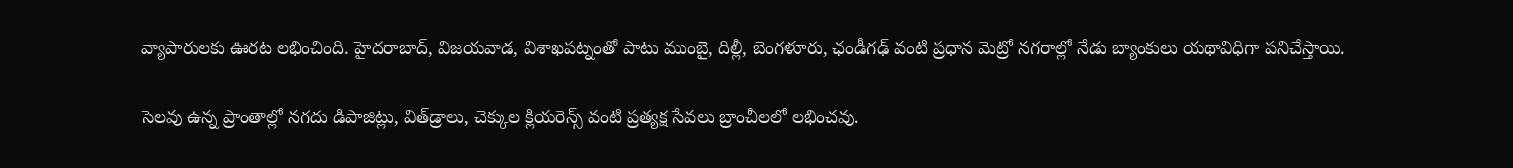వ్యాపారులకు ఊరట లభించింది. హైదరాబాద్, విజయవాడ, విశాఖపట్నంతో పాటు ముంబై, దిల్లీ, బెంగళూరు, ఛండీగఢ్ వంటి ప్రధాన మెట్రో నగరాల్లో నేడు బ్యాంకులు యథావిధిగా పనిచేస్తాయి.

సెలవు ఉన్న ప్రాంతాల్లో నగదు డిపాజిట్లు, విత్‌డ్రాలు, చెక్కుల క్లియరెన్స్ వంటి ప్రత్యక్ష సేవలు బ్రాంచీలలో లభించవు.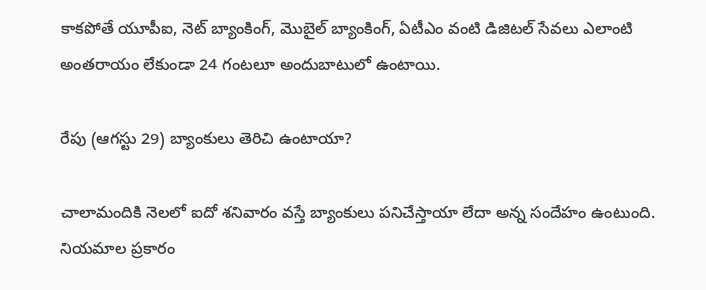కాకపోతే యూపీఐ, నెట్ బ్యాంకింగ్, మొబైల్ బ్యాంకింగ్, ఏటీఎం వంటి డిజిటల్ సేవలు ఎలాంటి అంతరాయం లేకుండా 24 గంటలూ అందుబాటులో ఉంటాయి.

రేపు (ఆగస్టు 29) బ్యాంకులు తెరిచి ఉంటాయా?

చాలామందికి నెలలో ఐదో శనివారం వస్తే బ్యాంకులు పనిచేస్తాయా లేదా అన్న సందేహం ఉంటుంది. నియమాల ప్రకారం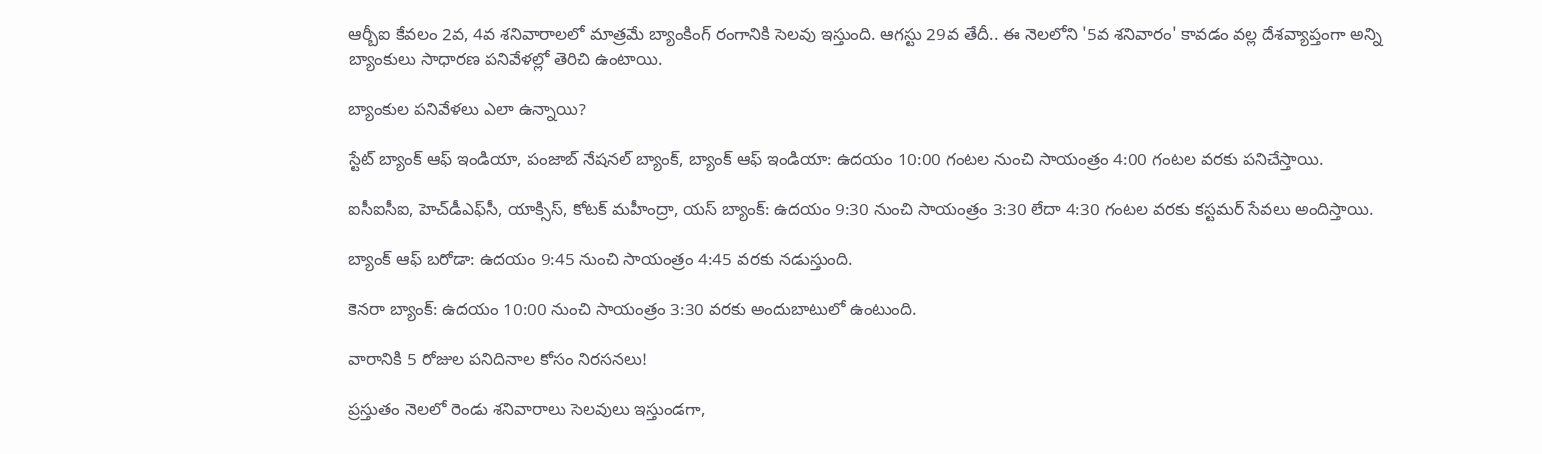ఆర్బీఐ కేవలం 2వ, 4వ శనివారాలలో మాత్రమే బ్యాంకింగ్ రంగానికి సెలవు ఇస్తుంది. ఆగస్టు 29వ తేదీ.. ఈ నెలలోని '5వ శనివారం' కావడం వల్ల దేశవ్యాప్తంగా అన్ని బ్యాంకులు సాధారణ పనివేళల్లో తెరిచి ఉంటాయి.

బ్యాంకుల పనివేళలు ఎలా ఉన్నాయి?

స్టేట్ బ్యాంక్ ఆఫ్ ఇండియా, పంజాబ్ నేషనల్ బ్యాంక్, బ్యాంక్ ఆఫ్ ఇండియా: ఉదయం 10:00 గంటల నుంచి సాయంత్రం 4:00 గంటల వరకు పనిచేస్తాయి.

ఐసీఐసీఐ, హెచ్‌డీఎఫ్‌సీ, యాక్సిస్, కోటక్ మహీంద్రా, యస్ బ్యాంక్: ఉదయం 9:30 నుంచి సాయంత్రం 3:30 లేదా 4:30 గంటల వరకు కస్టమర్ సేవలు అందిస్తాయి.

బ్యాంక్ ఆఫ్ బరోడా: ఉదయం 9:45 నుంచి సాయంత్రం 4:45 వరకు నడుస్తుంది.

కెనరా బ్యాంక్: ఉదయం 10:00 నుంచి సాయంత్రం 3:30 వరకు అందుబాటులో ఉంటుంది.

వారానికి 5 రోజుల పనిదినాల కోసం నిరసనలు!

ప్రస్తుతం నెలలో రెండు శనివారాలు సెలవులు ఇస్తుండగా,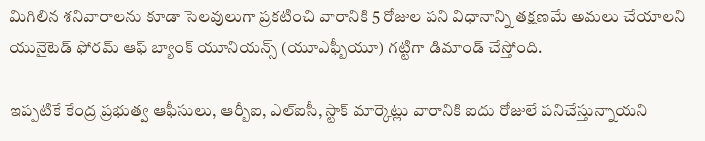మిగిలిన శనివారాలను కూడా సెలవులుగా ప్రకటించి వారానికి 5 రోజుల పని విధానాన్ని తక్షణమే అమలు చేయాలని యునైటెడ్ ఫోరమ్ ఆఫ్ బ్యాంక్ యూనియన్స్ (యూఎఫ్బీయూ) గట్టిగా డిమాండ్ చేస్తోంది.

ఇప్పటికే కేంద్ర ప్రభుత్వ ఆఫీసులు, ఆర్బీఐ, ఎల్‌ఐసీ, స్టాక్ మార్కెట్లు వారానికి ఐదు రోజులే పనిచేస్తున్నాయని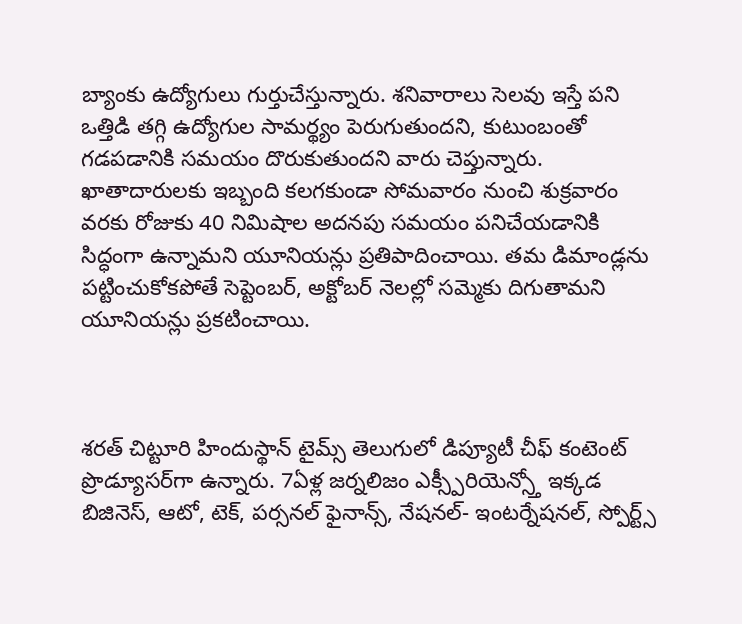బ్యాంకు ఉద్యోగులు గుర్తుచేస్తున్నారు. శనివారాలు సెలవు ఇస్తే పని ఒత్తిడి తగ్గి ఉద్యోగుల సామర్థ్యం పెరుగుతుందని, కుటుంబంతో గడపడానికి సమయం దొరుకుతుందని వారు చెప్తున్నారు. ఖాతాదారులకు ఇబ్బంది కలగకుండా సోమవారం నుంచి శుక్రవారం వరకు రోజుకు 40 నిమిషాల అదనపు సమయం పనిచేయడానికి సిద్ధంగా ఉన్నామని యూనియన్లు ప్రతిపాదించాయి. తమ డిమాండ్లను పట్టించుకోకపోతే సెప్టెంబర్, అక్టోబర్ నెలల్లో సమ్మెకు దిగుతామని యూనియన్లు ప్రకటించాయి.



శరత్ చిట్టూరి హిందుస్థాన్ టైమ్స్ తెలుగులో డిప్యూటీ చీఫ్ కంటెంట్ ప్రొడ్యూసర్‌గా ఉన్నారు. 7ఏళ్ల జర్నలిజం ఎక్స్పీరియెన్స్తో ఇక్కడ బిజినెస్, ఆటో, టెక్, పర్సనల్ ఫైనాన్స్, నేషనల్- ఇంటర్నేషనల్, స్పోర్ట్స్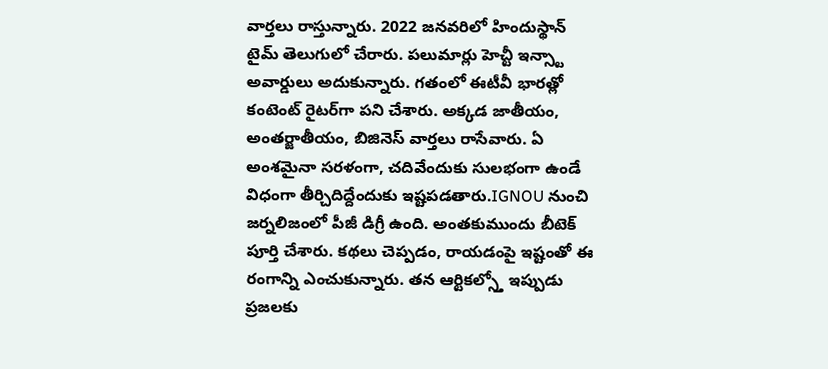వార్తలు రాస్తున్నారు. 2022 జనవరిలో హిందుస్థాన్ టైమ్ తెలుగులో చేరారు. పలుమార్లు హెచ్టీ ఇన్స్టా అవార్డులు అదుకున్నారు. గతంలో ఈటీవీ భారత్లో కంటెంట్ రైటర్‌గా పని చేశారు. అక్కడ జాతీయం, అంతర్జాతీయం, బిజినెస్ వార్తలు రాసేవారు. ఏ అంశమైనా సరళంగా, చదివేందుకు సులభంగా ఉండే విధంగా తీర్చిదిద్దేందుకు ఇష్టపడతారు.IGNOU నుంచి జర్నలిజంలో పీజీ డిగ్రీ ఉంది. అంతకుముందు బీటెక్ పూర్తి చేశారు. కథలు చెప్పడం, రాయడంపై ఇష్టంతో ఈ రంగాన్ని ఎంచుకున్నారు. తన ఆర్టికల్స్తో ఇప్పుడు ప్రజలకు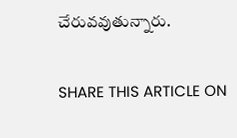చేరువవుతున్నారు.

SHARE THIS ARTICLE ON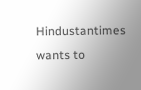Hindustantimes wants to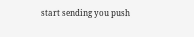start sending you push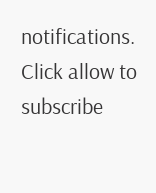notifications. Click allow to subscribe